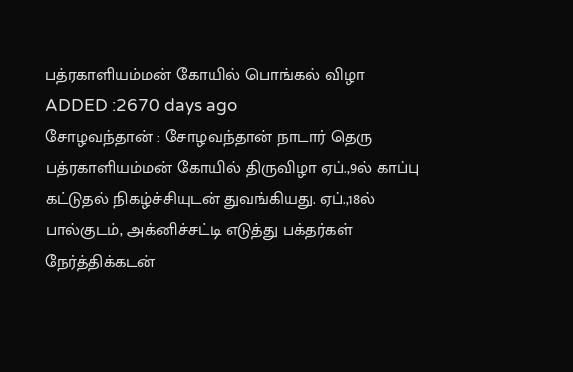பத்ரகாளியம்மன் கோயில் பொங்கல் விழா
ADDED :2670 days ago
சோழவந்தான் : சோழவந்தான் நாடார் தெரு பத்ரகாளியம்மன் கோயில் திருவிழா ஏப்.,9ல் காப்பு கட்டுதல் நிகழ்ச்சியுடன் துவங்கியது. ஏப்.,18ல் பால்குடம், அக்னிச்சட்டி எடுத்து பக்தர்கள் நேர்த்திக்கடன்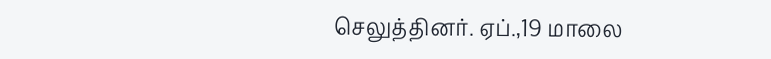செலுத்தினர். ஏப்.,19 மாலை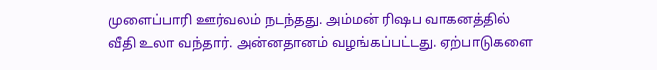முளைப்பாரி ஊர்வலம் நடந்தது. அம்மன் ரிஷப வாகனத்தில் வீதி உலா வந்தார். அன்னதானம் வழங்கப்பட்டது. ஏற்பாடுகளை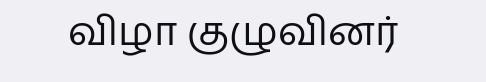விழா குழுவினர்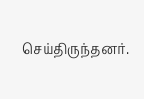செய்திருந்தனர்.